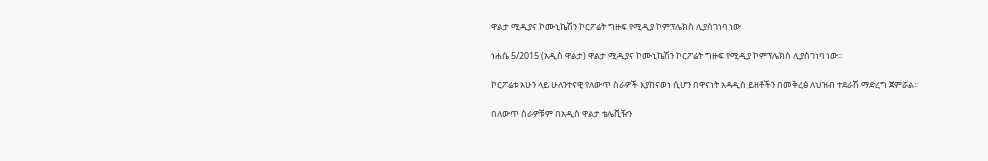ዋልታ ሚዲያና ኮሙኒኬሽን ኮርፖሬት ግዙፍ የሚዲያ ኮምፕሌክስ ሊያስገነባ ነው

ነሐሴ 5/2015 (አዲስ ዋልታ) ዋልታ ሚዲያና ኮሙኒኬሽን ኮርፖሬት ግዙፍ የሚዲያ ኮምፕሌክስ ሊያስገነባ ነው፡፡

ኮርፖሬቱ አሁን ላይ ሁለንተናዊ የለውጥ ስራዎች እያከናወነ ሲሆን በዋናነት አዳዲስ ይዘቶችን በመቅረፅ ለህዝብ ተደራሽ ማድረግ ጀምሯል፡፡

በለውጥ ስራዎቹም በአዲስ ዋልታ ቴሌቪዥን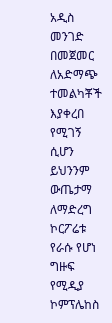አዲስ መንገድ በመጀመር ለአድማጭ ተመልካቾች እያቀረበ የሚገኝ ሲሆን ይህንንም ውጤታማ ለማድረግ ኮርፖሬቱ የራሱ የሆነ ግዙፍ የሚዲያ ኮምፕሌከስ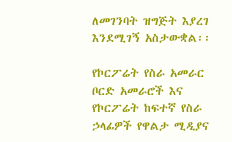ለመገንባት ዝግጅት እያረገ እንደሚገኝ አስታውቋል፡፡

የኮርፖሬት የስራ አመራር ቦርድ አመራሮች እና የኮርፖሬት ከፍተኛ የስራ ኃላፊዎች የዋልታ ሚዲያና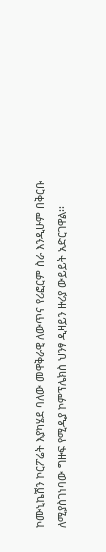ኮሙኒኬሽን ኮርፖሬት እያካሄደ ባለው መዋቅራዊ ለውጥና የሪፎርም ስራ እንዲሁም በቅርቡ ለሚያስገነባው ግዙፍ የሚዲያ ኮምፕሌክስ ህንፃ ዲዛይን ዙሪያ ውይይት አድርገዋል፡፡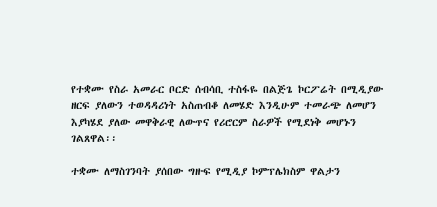የተቋሙ የስራ አመራር ቦርድ ሰብሳቢ ተስፋዬ በልጅጌ ኮርፖሬት በሚዲያው ዘርፍ ያለውን ተወዳዳሪነት አስጠብቆ ለመሄድ እንዲሁም ተመራጭ ለመሆን እያካሄደ ያለው መዋቅራዊ ለውጥና የሪሮርም ስራዎች የሚደነቅ መሆኑን ገልጸዋል፡፡

ተቋሙ ለማስገንባት ያሰበው ግዙፍ የሚዲያ ኮምፕሌክስም ዋልታን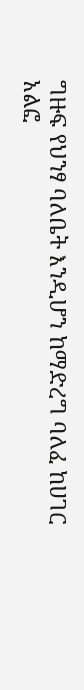ግዙፍ የህንፃ ባለቤት እንዲሆን ከማድረግ ባለፈ ከሀገር አልፎ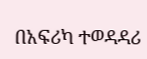በአፍሪካ ተወዳዳሪ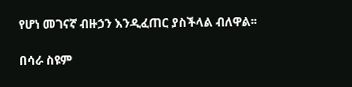የሆነ መገናኛ ብዙኃን እንዲፈጠር ያስችላል ብለዋል፡፡

በሳራ ስዩም